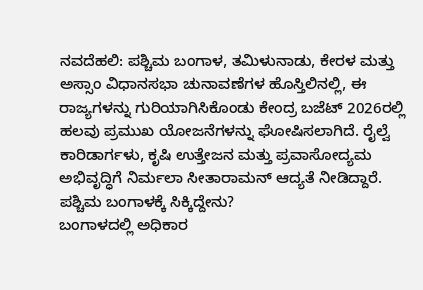ನವದೆಹಲಿ: ಪಶ್ಚಿಮ ಬಂಗಾಳ, ತಮಿಳುನಾಡು, ಕೇರಳ ಮತ್ತು ಅಸ್ಸಾಂ ವಿಧಾನಸಭಾ ಚುನಾವಣೆಗಳ ಹೊಸ್ತಿಲಿನಲ್ಲಿ, ಈ ರಾಜ್ಯಗಳನ್ನು ಗುರಿಯಾಗಿಸಿಕೊಂಡು ಕೇಂದ್ರ ಬಜೆಟ್ 2026ರಲ್ಲಿ ಹಲವು ಪ್ರಮುಖ ಯೋಜನೆಗಳನ್ನು ಘೋಷಿಸಲಾಗಿದೆ. ರೈಲ್ವೆ ಕಾರಿಡಾರ್ಗಳು, ಕೃಷಿ ಉತ್ತೇಜನ ಮತ್ತು ಪ್ರವಾಸೋದ್ಯಮ ಅಭಿವೃದ್ಧಿಗೆ ನಿರ್ಮಲಾ ಸೀತಾರಾಮನ್ ಆದ್ಯತೆ ನೀಡಿದ್ದಾರೆ.
ಪಶ್ಚಿಮ ಬಂಗಾಳಕ್ಕೆ ಸಿಕ್ಕಿದ್ದೇನು?
ಬಂಗಾಳದಲ್ಲಿ ಅಧಿಕಾರ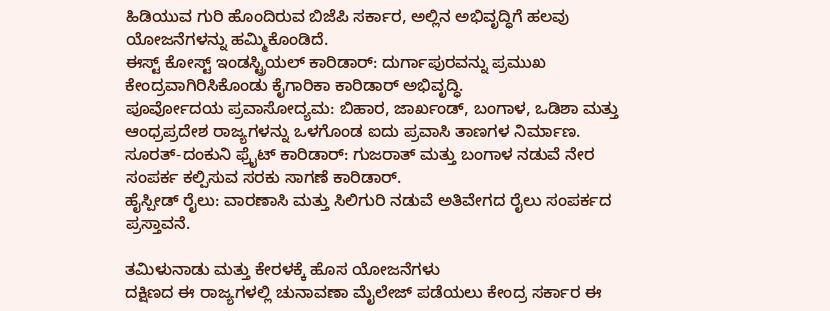ಹಿಡಿಯುವ ಗುರಿ ಹೊಂದಿರುವ ಬಿಜೆಪಿ ಸರ್ಕಾರ, ಅಲ್ಲಿನ ಅಭಿವೃದ್ಧಿಗೆ ಹಲವು ಯೋಜನೆಗಳನ್ನು ಹಮ್ಮಿಕೊಂಡಿದೆ.
ಈಸ್ಟ್ ಕೋಸ್ಟ್ ಇಂಡಸ್ಟ್ರಿಯಲ್ ಕಾರಿಡಾರ್: ದುರ್ಗಾಪುರವನ್ನು ಪ್ರಮುಖ ಕೇಂದ್ರವಾಗಿರಿಸಿಕೊಂಡು ಕೈಗಾರಿಕಾ ಕಾರಿಡಾರ್ ಅಭಿವೃದ್ಧಿ.
ಪೂರ್ವೋದಯ ಪ್ರವಾಸೋದ್ಯಮ: ಬಿಹಾರ, ಜಾರ್ಖಂಡ್, ಬಂಗಾಳ, ಒಡಿಶಾ ಮತ್ತು ಆಂಧ್ರಪ್ರದೇಶ ರಾಜ್ಯಗಳನ್ನು ಒಳಗೊಂಡ ಐದು ಪ್ರವಾಸಿ ತಾಣಗಳ ನಿರ್ಮಾಣ.
ಸೂರತ್-ದಂಕುನಿ ಫ್ರೈಟ್ ಕಾರಿಡಾರ್: ಗುಜರಾತ್ ಮತ್ತು ಬಂಗಾಳ ನಡುವೆ ನೇರ ಸಂಪರ್ಕ ಕಲ್ಪಿಸುವ ಸರಕು ಸಾಗಣೆ ಕಾರಿಡಾರ್.
ಹೈಸ್ಪೀಡ್ ರೈಲು: ವಾರಣಾಸಿ ಮತ್ತು ಸಿಲಿಗುರಿ ನಡುವೆ ಅತಿವೇಗದ ರೈಲು ಸಂಪರ್ಕದ ಪ್ರಸ್ತಾವನೆ.

ತಮಿಳುನಾಡು ಮತ್ತು ಕೇರಳಕ್ಕೆ ಹೊಸ ಯೋಜನೆಗಳು
ದಕ್ಷಿಣದ ಈ ರಾಜ್ಯಗಳಲ್ಲಿ ಚುನಾವಣಾ ಮೈಲೇಜ್ ಪಡೆಯಲು ಕೇಂದ್ರ ಸರ್ಕಾರ ಈ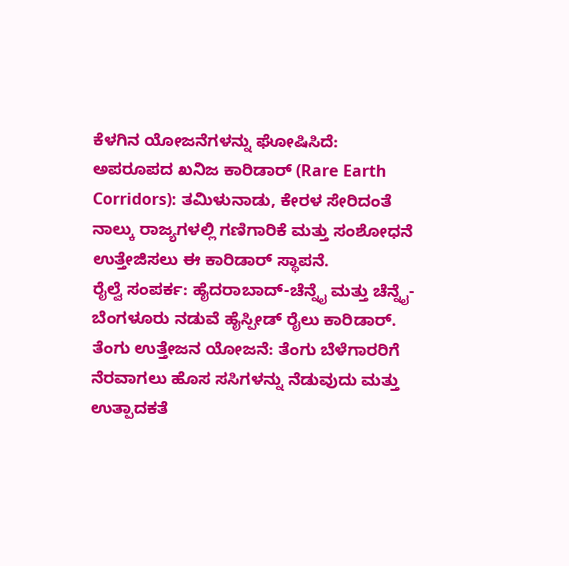ಕೆಳಗಿನ ಯೋಜನೆಗಳನ್ನು ಘೋಷಿಸಿದೆ:
ಅಪರೂಪದ ಖನಿಜ ಕಾರಿಡಾರ್ (Rare Earth Corridors): ತಮಿಳುನಾಡು, ಕೇರಳ ಸೇರಿದಂತೆ ನಾಲ್ಕು ರಾಜ್ಯಗಳಲ್ಲಿ ಗಣಿಗಾರಿಕೆ ಮತ್ತು ಸಂಶೋಧನೆ ಉತ್ತೇಜಿಸಲು ಈ ಕಾರಿಡಾರ್ ಸ್ಥಾಪನೆ.
ರೈಲ್ವೆ ಸಂಪರ್ಕ: ಹೈದರಾಬಾದ್-ಚೆನ್ನೈ ಮತ್ತು ಚೆನ್ನೈ-ಬೆಂಗಳೂರು ನಡುವೆ ಹೈಸ್ಪೀಡ್ ರೈಲು ಕಾರಿಡಾರ್.
ತೆಂಗು ಉತ್ತೇಜನ ಯೋಜನೆ: ತೆಂಗು ಬೆಳೆಗಾರರಿಗೆ ನೆರವಾಗಲು ಹೊಸ ಸಸಿಗಳನ್ನು ನೆಡುವುದು ಮತ್ತು ಉತ್ಪಾದಕತೆ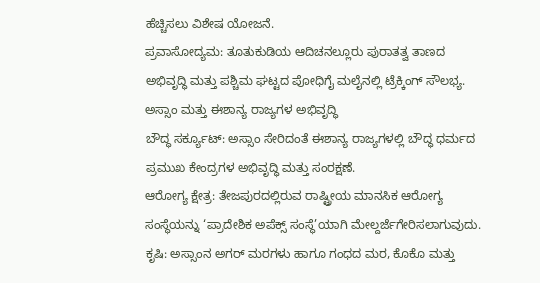ಹೆಚ್ಚಿಸಲು ವಿಶೇಷ ಯೋಜನೆ.
ಪ್ರವಾಸೋದ್ಯಮ: ತೂತುಕುಡಿಯ ಆದಿಚನಲ್ಲೂರು ಪುರಾತತ್ವ ತಾಣದ ಅಭಿವೃದ್ಧಿ ಮತ್ತು ಪಶ್ಚಿಮ ಘಟ್ಟದ ಪೋಧಿಗೈ ಮಲೈನಲ್ಲಿ ಟ್ರೆಕ್ಕಿಂಗ್ ಸೌಲಭ್ಯ.
ಅಸ್ಸಾಂ ಮತ್ತು ಈಶಾನ್ಯ ರಾಜ್ಯಗಳ ಅಭಿವೃದ್ಧಿ
ಬೌದ್ಧ ಸರ್ಕ್ಯೂಟ್: ಅಸ್ಸಾಂ ಸೇರಿದಂತೆ ಈಶಾನ್ಯ ರಾಜ್ಯಗಳಲ್ಲಿ ಬೌದ್ಧ ಧರ್ಮದ ಪ್ರಮುಖ ಕೇಂದ್ರಗಳ ಅಭಿವೃದ್ಧಿ ಮತ್ತು ಸಂರಕ್ಷಣೆ.
ಆರೋಗ್ಯ ಕ್ಷೇತ್ರ: ತೇಜಪುರದಲ್ಲಿರುವ ರಾಷ್ಟ್ರೀಯ ಮಾನಸಿಕ ಆರೋಗ್ಯ ಸಂಸ್ಥೆಯನ್ನು ‘ಪ್ರಾದೇಶಿಕ ಅಪೆಕ್ಸ್ ಸಂಸ್ಥೆ’ಯಾಗಿ ಮೇಲ್ದರ್ಜೆಗೇರಿಸಲಾಗುವುದು.
ಕೃಷಿ: ಅಸ್ಸಾಂನ ಅಗರ್ ಮರಗಳು ಹಾಗೂ ಗಂಧದ ಮರ, ಕೊಕೊ ಮತ್ತು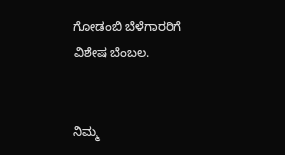ಗೋಡಂಬಿ ಬೆಳೆಗಾರರಿಗೆ ವಿಶೇಷ ಬೆಂಬಲ.


ನಿಮ್ಮ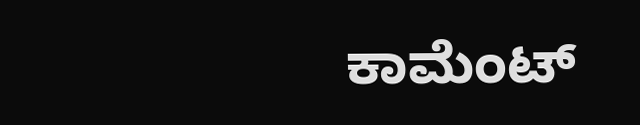ಕಾಮೆಂಟ್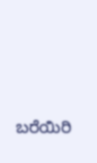ಬರೆಯಿರಿ